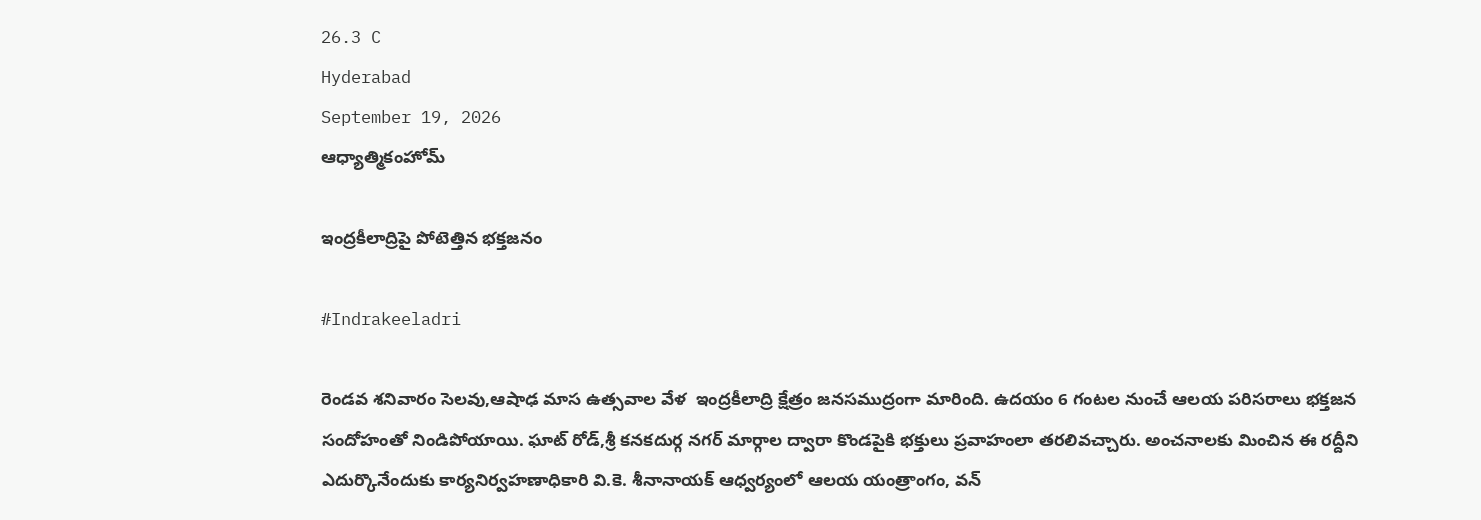26.3 C
Hyderabad
September 19, 2026
ఆధ్యాత్మికంహోమ్

ఇంద్రకీలాద్రిపై పోటెత్తిన భక్తజనం

#Indrakeeladri

రెండవ శనివారం సెలవు,ఆషాఢ మాస ఉత్సవాల వేళ  ఇంద్రకీలాద్రి క్షేత్రం జనసముద్రంగా మారింది. ఉదయం 6 గంటల నుంచే ఆలయ పరిసరాలు భక్తజన సందోహంతో నిండిపోయాయి. ఘాట్ రోడ్,శ్రీ కనకదుర్గ నగర్ మార్గాల ద్వారా కొండపైకి భక్తులు ప్రవాహంలా తరలివచ్చారు. అంచనాలకు మించిన ఈ రద్దీని ఎదుర్కొనేందుకు కార్యనిర్వహణాధికారి వి.కె. శీనానాయక్ ఆధ్వర్యంలో ఆలయ యంత్రాంగం, వన్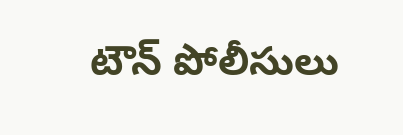టౌన్ పోలీసులు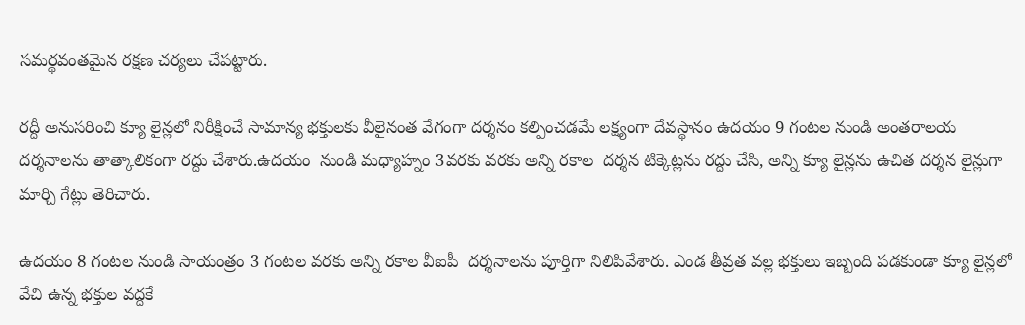సమర్థవంతమైన రక్షణ చర్యలు చేపట్టారు.

రద్దీ అనుసరించి క్యూ లైన్లలో నిరీక్షించే సామాన్య భక్తులకు వీలైనంత వేగంగా దర్శనం కల్పించడమే లక్ష్యంగా దేవస్థానం ఉదయం 9 గంటల నుండి అంతరాలయ దర్శనాలను తాత్కాలికంగా రద్దు చేశారు.ఉదయం  నుండి మధ్యాహ్నం 3వరకు వరకు అన్ని రకాల  దర్శన టిక్కెట్లను రద్దు చేసి, అన్ని క్యూ లైన్లను ఉచిత దర్శన లైన్లుగా మార్చి గేట్లు తెరిచారు.

ఉదయం 8 గంటల నుండి సాయంత్రం 3 గంటల వరకు అన్ని రకాల వీఐపీ  దర్శనాలను పూర్తిగా నిలిపివేశారు. ఎండ తీవ్రత వల్ల భక్తులు ఇబ్బంది పడకుండా క్యూ లైన్లలో వేచి ఉన్న భక్తుల వద్దకే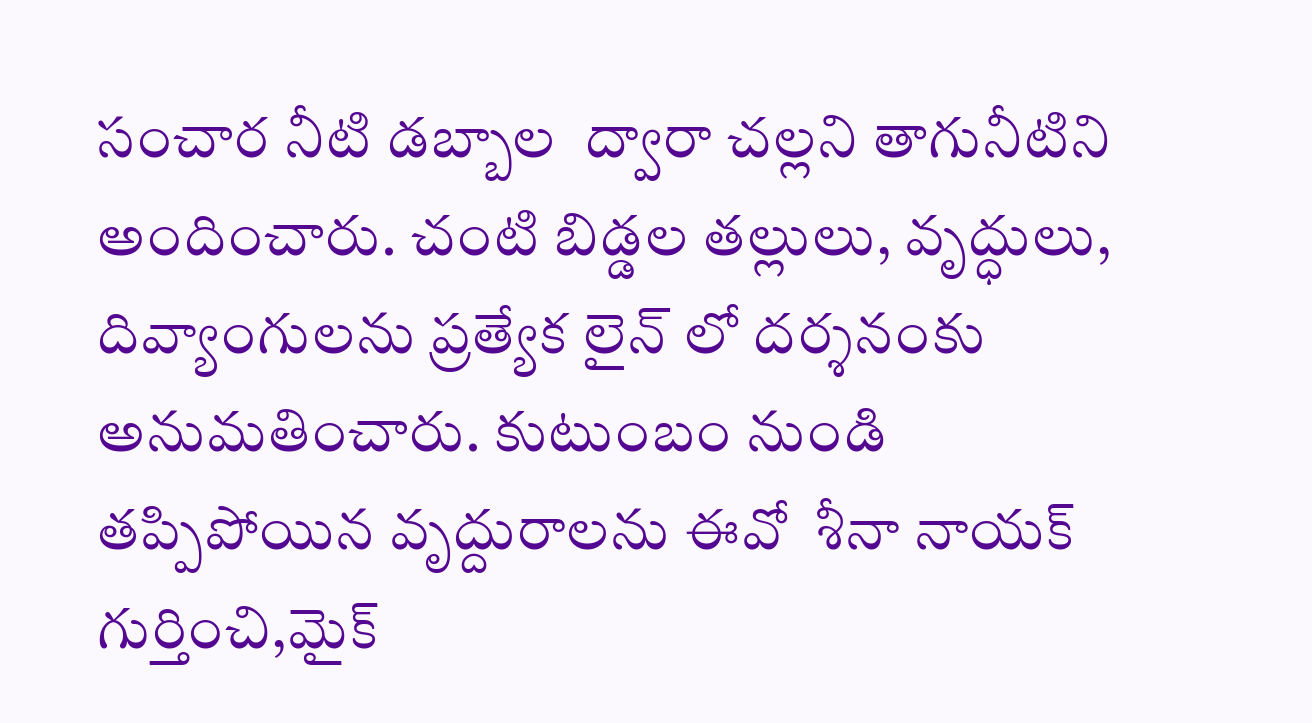సంచార నీటి డబ్బాల  ద్వారా చల్లని తాగునీటిని అందించారు. చంటి బిడ్డల తల్లులు, వృద్ధులు, దివ్యాంగులను ప్రత్యేక లైన్ లో దర్శనంకు అనుమతించారు. కుటుంబం నుండి తప్పిపోయిన వృద్దురాలను ఈవో  శీనా నాయక్ గుర్తించి,మైక్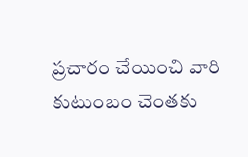ప్రచారం చేయించి వారి కుటుంబం చెంతకు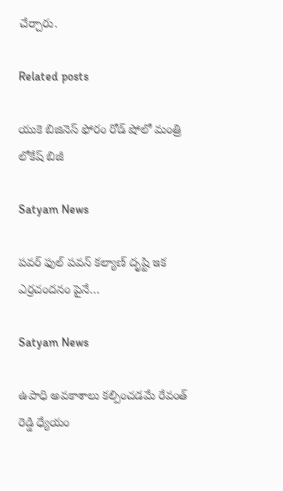చేర్చారు.

Related posts

యుకె బిజినెస్ ఫోరం రోడ్ షోలో మంత్రి లోకేష్ బిజీ

Satyam News

పవర్ ఫుల్ పవన్ కల్యాణ్ దృష్టి ఇక ఎర్రచందనం పైనే…

Satyam News

ఉపాధి అవకాశాలు కల్పించడమే రేవంత్ రెడ్డి ధ్యేయం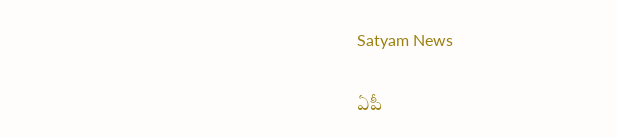Satyam News

ఏపీ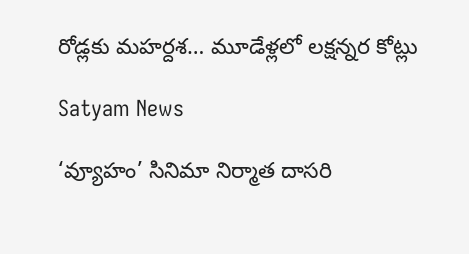రోడ్లకు మహర్దశ… మూడేళ్లలో లక్షన్నర కోట్లు

Satyam News

‘వ్యూహం’ సినిమా నిర్మాత దాసరి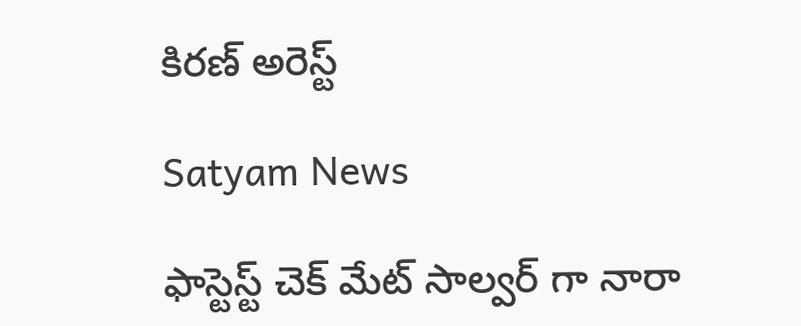కిరణ్ అరెస్ట్

Satyam News

ఫాస్టెస్ట్ చెక్ మేట్ సాల్వర్ గా నారా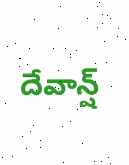దేవాన్ష్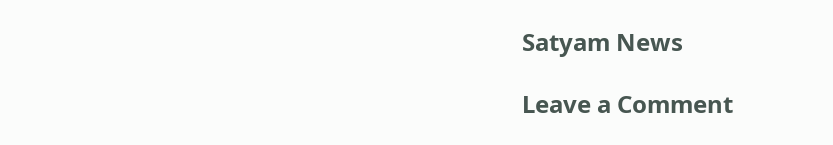Satyam News

Leave a Comment